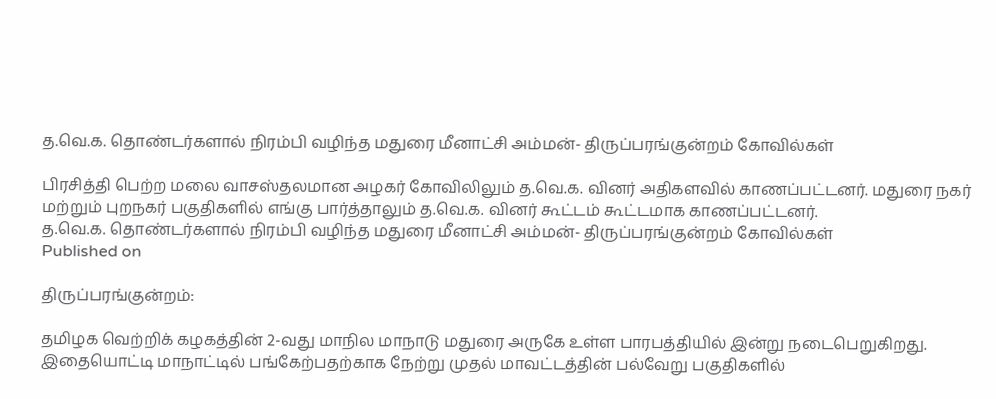த.வெ.க. தொண்டர்களால் நிரம்பி வழிந்த மதுரை மீனாட்சி அம்மன்- திருப்பரங்குன்றம் கோவில்கள்

பிரசித்தி பெற்ற மலை வாசஸ்தலமான அழகர் கோவிலிலும் த.வெ.க. வினர் அதிகளவில் காணப்பட்டனர். மதுரை நகர் மற்றும் புறநகர் பகுதிகளில் எங்கு பார்த்தாலும் த.வெ.க. வினர் கூட்டம் கூட்டமாக காணப்பட்டனர்.
த.வெ.க. தொண்டர்களால் நிரம்பி வழிந்த மதுரை மீனாட்சி அம்மன்- திருப்பரங்குன்றம் கோவில்கள்
Published on

திருப்பரங்குன்றம்:

தமிழக வெற்றிக் கழகத்தின் 2-வது மாநில மாநாடு மதுரை அருகே உள்ள பாரபத்தியில் இன்று நடைபெறுகிறது. இதையொட்டி மாநாட்டில் பங்கேற்பதற்காக நேற்று முதல் மாவட்டத்தின் பல்வேறு பகுதிகளில்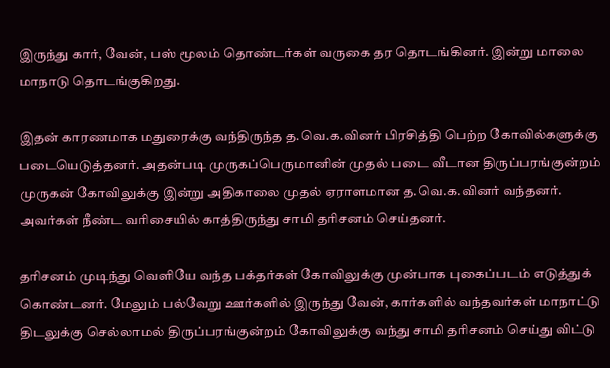இருந்து கார், வேன், பஸ் மூலம் தொண்டர்கள் வருகை தர தொடங்கினர். இன்று மாலை மாநாடு தொடங்குகிறது.

இதன் காரணமாக மதுரைக்கு வந்திருந்த த.வெ.க.வினர் பிரசித்தி பெற்ற கோவில்களுக்கு படையெடுத்தனர். அதன்படி முருகப்பெருமானின் முதல் படை வீடான திருப்பரங்குன்றம் முருகன் கோவிலுக்கு இன்று அதிகாலை முதல் ஏராளமான த.வெ.க.வினர் வந்தனர். அவர்கள் நீண்ட வரிசையில் காத்திருந்து சாமி தரிசனம் செய்தனர்.

தரிசனம் முடிந்து வெளியே வந்த பக்தர்கள் கோவிலுக்கு முன்பாக புகைப்படம் எடுத்துக் கொண்டனர். மேலும் பல்வேறு ஊர்களில் இருந்து வேன், கார்களில் வந்தவர்கள் மாநாட்டு திடலுக்கு செல்லாமல் திருப்பரங்குன்றம் கோவிலுக்கு வந்து சாமி தரிசனம் செய்து விட்டு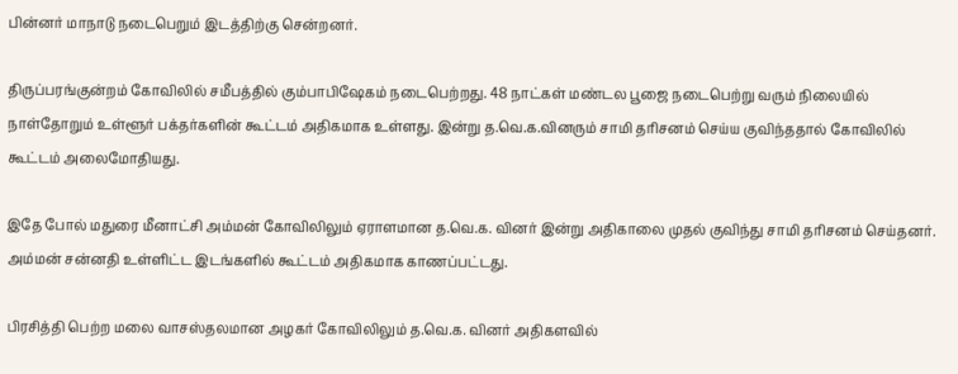பின்னர் மாநாடு நடைபெறும் இடத்திற்கு சென்றனர்.

திருப்பரங்குன்றம் கோவிலில் சமீபத்தில் கும்பாபிஷேகம் நடைபெற்றது. 48 நாட்கள் மண்டல பூஜை நடைபெற்று வரும் நிலையில் நாள்தோறும் உள்ளூர் பக்தர்களின் கூட்டம் அதிகமாக உள்ளது. இன்று த.வெ.க.வினரும் சாமி தரிசனம் செய்ய குவிந்ததால் கோவிலில் கூட்டம் அலைமோதியது.

இதே போல் மதுரை மீனாட்சி அம்மன் கோவிலிலும் ஏராளமான த.வெ.க. வினர் இன்று அதிகாலை முதல் குவிந்து சாமி தரிசனம் செய்தனர். அம்மன் சன்னதி உள்ளிட்ட இடங்களில் கூட்டம் அதிகமாக காணப்பட்டது.

பிரசித்தி பெற்ற மலை வாசஸ்தலமான அழகர் கோவிலிலும் த.வெ.க. வினர் அதிகளவில்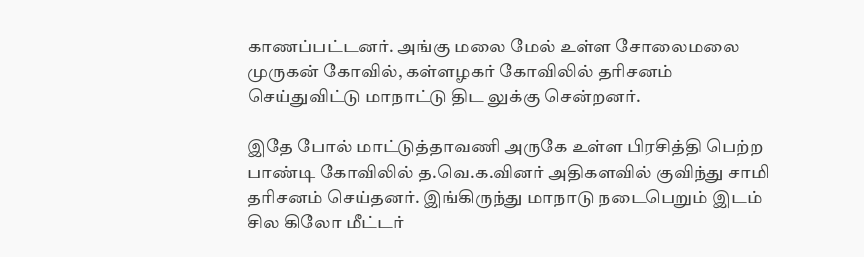காணப்பட்டனர். அங்கு மலை மேல் உள்ள சோலைமலை முருகன் கோவில், கள்ளழகர் கோவிலில் தரிசனம் செய்துவிட்டு மாநாட்டு திட லுக்கு சென்றனர்.

இதே போல் மாட்டுத்தாவணி அருகே உள்ள பிரசித்தி பெற்ற பாண்டி கோவிலில் த.வெ.க.வினர் அதிகளவில் குவிந்து சாமி தரிசனம் செய்தனர். இங்கிருந்து மாநாடு நடைபெறும் இடம் சில கிலோ மீட்டர்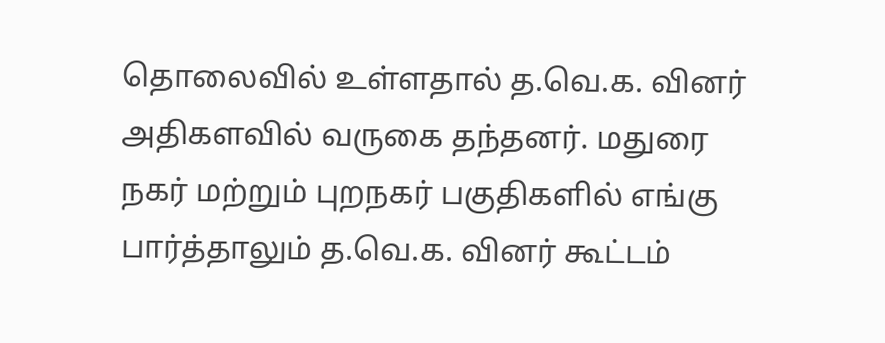தொலைவில் உள்ளதால் த.வெ.க. வினர் அதிகளவில் வருகை தந்தனர். மதுரை நகர் மற்றும் புறநகர் பகுதிகளில் எங்கு பார்த்தாலும் த.வெ.க. வினர் கூட்டம்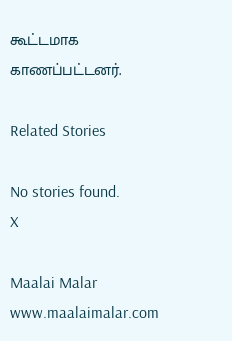கூட்டமாக காணப்பட்டனர்.

Related Stories

No stories found.
X

Maalai Malar
www.maalaimalar.com